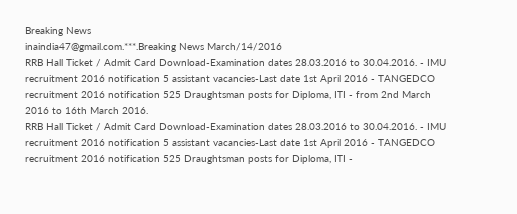Breaking News
inaindia47@gmail.com.***.Breaking News March/14/2016
RRB Hall Ticket / Admit Card Download-Examination dates 28.03.2016 to 30.04.2016. - IMU recruitment 2016 notification 5 assistant vacancies-Last date 1st April 2016 - TANGEDCO recruitment 2016 notification 525 Draughtsman posts for Diploma, ITI - from 2nd March 2016 to 16th March 2016.
RRB Hall Ticket / Admit Card Download-Examination dates 28.03.2016 to 30.04.2016. - IMU recruitment 2016 notification 5 assistant vacancies-Last date 1st April 2016 - TANGEDCO recruitment 2016 notification 525 Draughtsman posts for Diploma, ITI -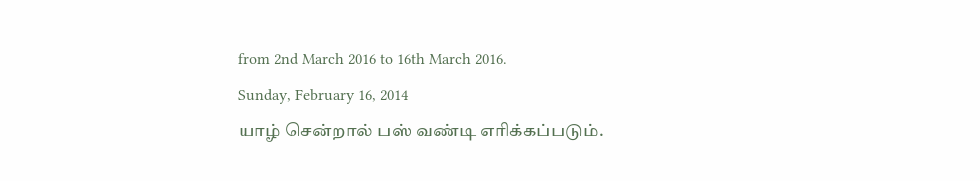from 2nd March 2016 to 16th March 2016.
Sunday, February 16, 2014
யாழ் சென்றால் பஸ் வண்டி எரிக்கப்படும்.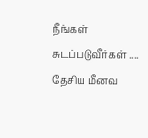நீங்கள் சுடப்படுவீர்கள் ....
தேசிய மீனவ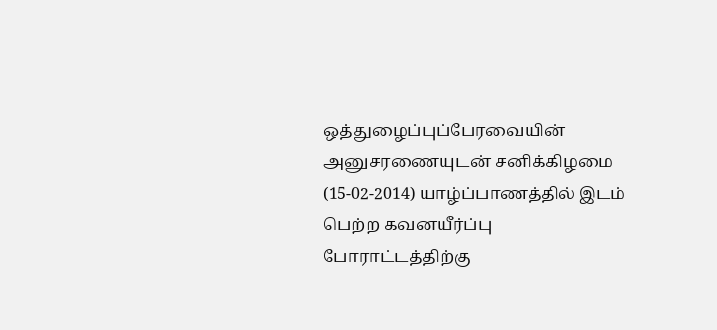ஒத்துழைப்புப்பேரவையின் அனுசரணையுடன் சனிக்கிழமை (15-02-2014) யாழ்ப்பாணத்தில் இடம் பெற்ற கவனயீர்ப்பு போராட்டத்திற்கு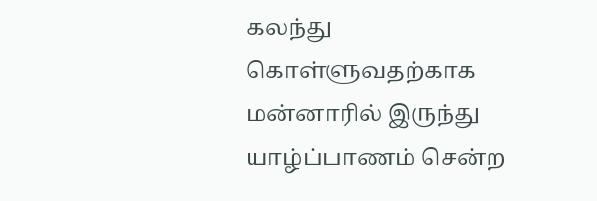கலந்து கொள்ளுவதற்காக மன்னாரில் இருந்து யாழ்ப்பாணம் சென்ற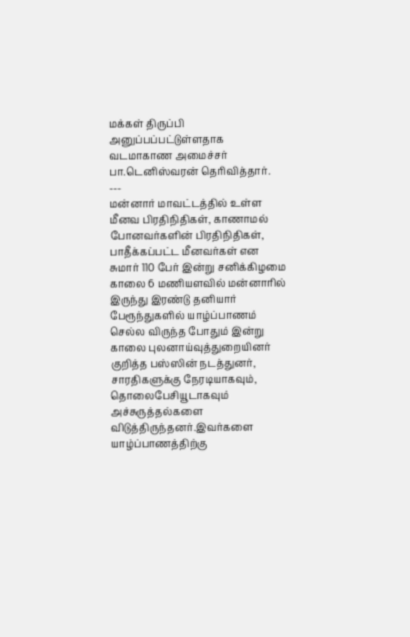மக்கள் திருப்பி அனுப்பப்பட்டுள்ளதாக வடமாகாண அமைச்சர் பா.டெனிஸ்வரன் தெரிவித்தார்.
---
மன்னார் மாவட்டத்தில் உள்ள மீனவ பிரதிநிதிகள், காணாமல் போனவர்களின் பிரதிநிதிகள், பாதீக்கப்பட்ட மீனவர்கள் என சுமார் 110 பேர் இன்று சனிக்கிழமை காலை 6 மணியளவில் மன்னாரில் இருந்து இரண்டு தனியார் பேரூந்துகளில் யாழ்ப்பாணம் செல்ல விருந்த போதும் இன்று காலை புலனாய்வுத்துறையினர் குறித்த பஸ்ஸின் நடத்துனர், சாரதிகளுக்கு நேரடியாகவும், தொலைபேசியூடாகவும் அச்சுருத்தல்களை விடுத்திருந்தனர்.இவர்களை யாழ்ப்பாணத்திற்கு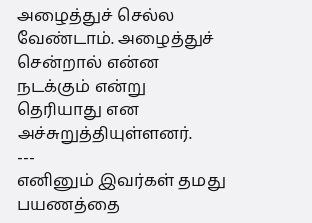அழைத்துச் செல்ல வேண்டாம். அழைத்துச் சென்றால் என்ன நடக்கும் என்று தெரியாது என அச்சுறுத்தியுள்ளனர்.
---
எனினும் இவர்கள் தமது பயணத்தை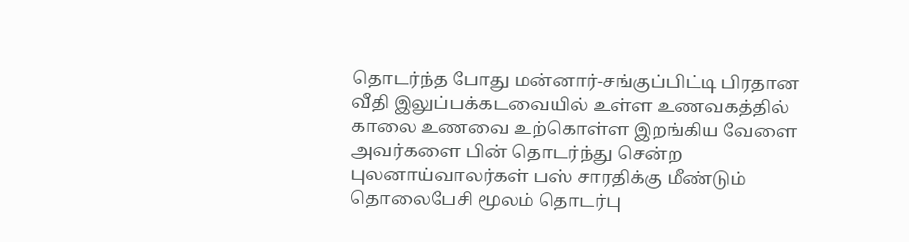தொடர்ந்த போது மன்னார்-சங்குப்பிட்டி பிரதான வீதி இலுப்பக்கடவையில் உள்ள உணவகத்தில் காலை உணவை உற்கொள்ள இறங்கிய வேளை அவர்களை பின் தொடர்ந்து சென்ற புலனாய்வாலர்கள் பஸ் சாரதிக்கு மீண்டும் தொலைபேசி மூலம் தொடர்பு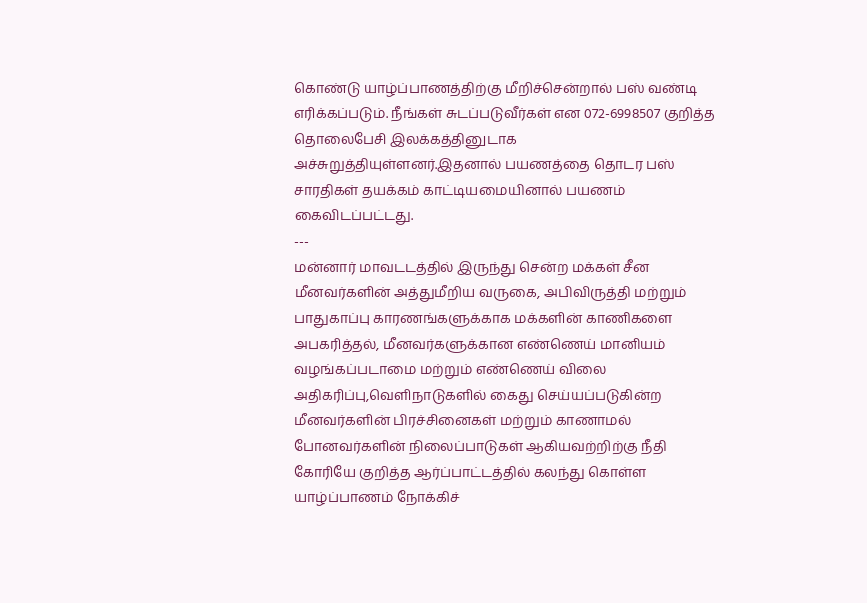கொண்டு யாழ்ப்பாணத்திற்கு மீறிச்சென்றால் பஸ் வண்டி எரிக்கப்படும். நீங்கள் சுடப்படுவீர்கள் என 072-6998507 குறித்த தொலைபேசி இலக்கத்தினுடாக அச்சுறுத்தியுள்ளனர்.இதனால் பயணத்தை தொடர பஸ் சாரதிகள் தயக்கம் காட்டியமையினால் பயணம் கைவிடப்பட்டது.
---
மன்னார் மாவடடத்தில் இருந்து சென்ற மக்கள் சீன மீனவர்களின் அத்துமீறிய வருகை, அபிவிருத்தி மற்றும் பாதுகாப்பு காரணங்களுக்காக மக்களின் காணிகளை அபகரித்தல், மீனவர்களுக்கான எண்ணெய் மானியம் வழங்கப்படாமை மற்றும் எண்ணெய் விலை அதிகரிப்பு,வெளிநாடுகளில் கைது செய்யப்படுகின்ற மீனவர்களின் பிரச்சினைகள் மற்றும் காணாமல் போனவர்களின் நிலைப்பாடுகள் ஆகியவற்றிற்கு நீதி கோரியே குறித்த ஆர்ப்பாட்டத்தில் கலந்து கொள்ள யாழ்ப்பாணம் நோக்கிச்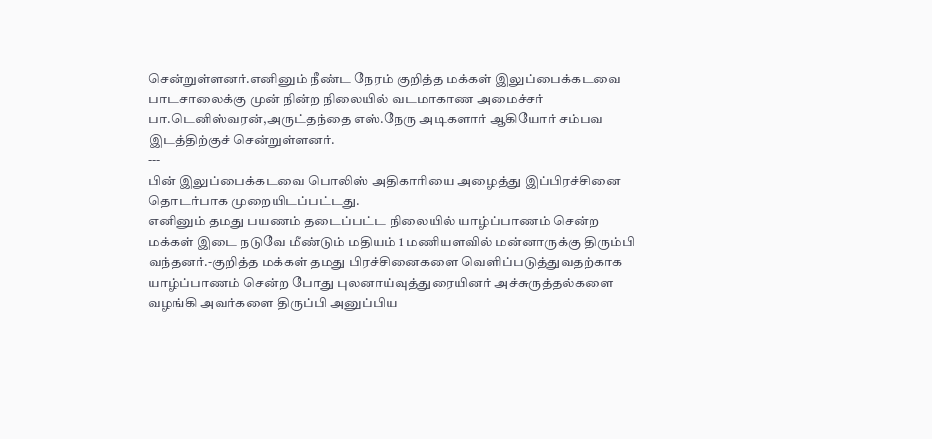சென்றுள்ளனர்.எனினும் நீண்ட நேரம் குறித்த மக்கள் இலுப்பைக்கடவை பாடசாலைக்கு முன் நின்ற நிலையில் வடமாகாண அமைச்சர் பா.டெனிஸ்வரன்,அருட்தந்தை எஸ்.நேரு அடிகளார் ஆகியோர் சம்பவ இடத்திற்குச் சென்றுள்ளனர்.
---
பின் இலுப்பைக்கடவை பொலிஸ் அதிகாரியை அழைத்து இப்பிரச்சினை தொடர்பாக முறையிடப்பட்டது.
எனினும் தமது பயணம் தடைப்பட்ட நிலையில் யாழ்ப்பாணம் சென்ற மக்கள் இடை நடுவே மீண்டும் மதியம் 1 மணியளவில் மன்னாருக்கு திரும்பி வந்தனர்.-குறித்த மக்கள் தமது பிரச்சினைகளை வெளிப்படுத்துவதற்காக யாழ்ப்பாணம் சென்ற போது புலனாய்வுத்துரையினர் அச்சுருத்தல்களை வழங்கி அவர்களை திருப்பி அனுப்பிய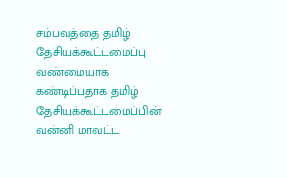சம்பவத்தை தமிழ் தேசியக்கூட்டமைப்பு வண்மையாக கண்டிப்பதாக தமிழ் தேசியக்கூட்டமைப்பின் வன்னி மாவட்ட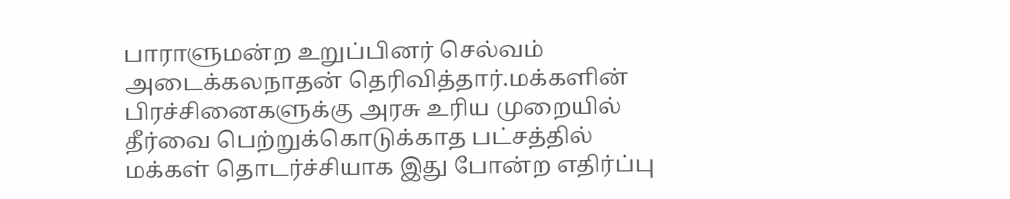பாராளுமன்ற உறுப்பினர் செல்வம் அடைக்கலநாதன் தெரிவித்தார்.மக்களின் பிரச்சினைகளுக்கு அரசு உரிய முறையில் தீர்வை பெற்றுக்கொடுக்காத பட்சத்தில் மக்கள் தொடர்ச்சியாக இது போன்ற எதிர்ப்பு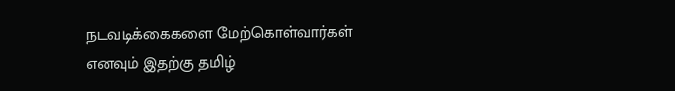நடவடிக்கைகளை மேற்கொள்வார்கள் எனவும் இதற்கு தமிழ்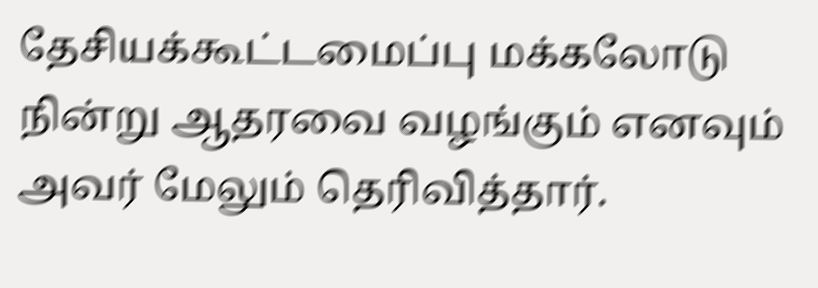தேசியக்கூட்டமைப்பு மக்கலோடு நின்று ஆதரவை வழங்கும் எனவும் அவர் மேலும் தெரிவித்தார்.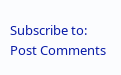Subscribe to:
Post Comments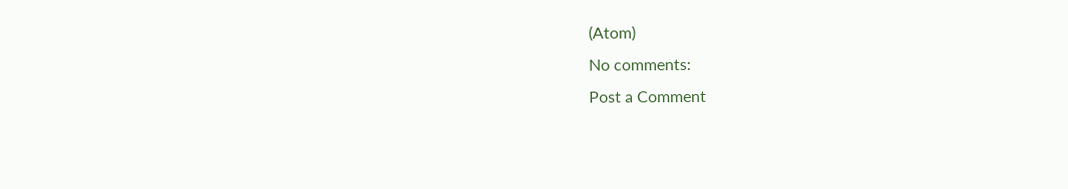(Atom)
No comments:
Post a Comment